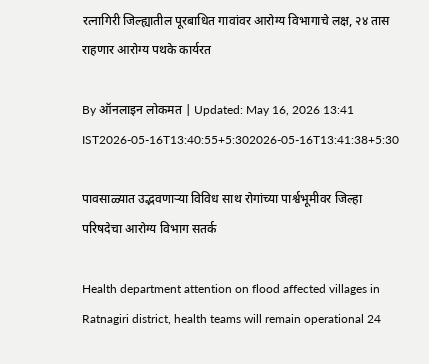रत्नागिरी जिल्ह्यातील पूरबाधित गावांवर आरोग्य विभागाचे लक्ष, २४ तास राहणार आरोग्य पथके कार्यरत

By ऑनलाइन लोकमत | Updated: May 16, 2026 13:41 IST2026-05-16T13:40:55+5:302026-05-16T13:41:38+5:30

पावसाळ्यात उद्भवणाऱ्या विविध साथ रोगांच्या पार्श्वभूमीवर जिल्हा परिषदेचा आरोग्य विभाग सतर्क

Health department attention on flood affected villages in Ratnagiri district, health teams will remain operational 24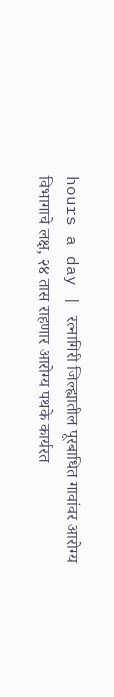hours a day | रत्नागिरी जिल्ह्यातील पूरबाधित गावांवर आरोग्य विभागाचे लक्ष, २४ तास राहणार आरोग्य पथके कार्यरत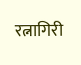रत्नागिरी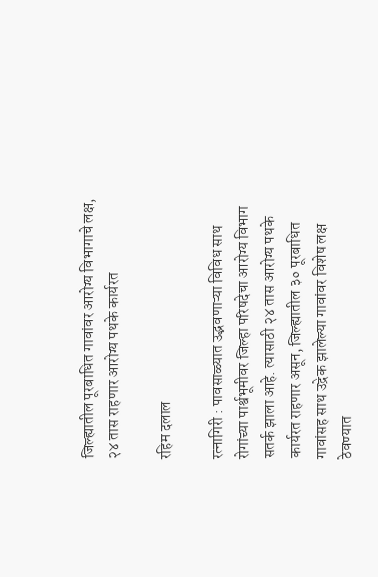जिल्ह्यातील पूरबाधित गावांवर आरोग्य विभागाचे लक्ष, २४ तास राहणार आरोग्य पथके कार्यरत

रहिम दलाल

रत्नागिरी : पावसाळ्यात उद्भवणाऱ्या विविध साथ रोगांच्या पार्श्वभूमीवर जिल्हा परिषदेचा आरोग्य विभाग सतर्क झाला आहे. त्यासाठी २४ तास आरोग्य पथके कार्यरत राहणार असून, जिल्ह्यातील ३० पूरबाधित गावांसह साथ उद्रेक झालेल्या गावांवर विशेष लक्ष ठेवण्यात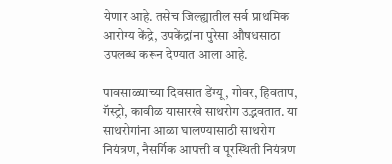येणार आहे. तसेच जिल्ह्यातील सर्व प्राथमिक आरोग्य केंद्रे, उपकेंद्रांना पुरेसा औषधसाठा उपलब्ध करून देण्यात आला आहे.

पावसाळ्याच्या दिवसात डेंग्यू, गोवर, हिवताप, गॅस्ट्रो, कावीळ यासारखे साथरोग उद्भवतात. या साथरोगांना आळा घालण्यासाठी साथरोग नियंत्रण, नैसर्गिक आपत्ती व पूरस्थिती नियंत्रण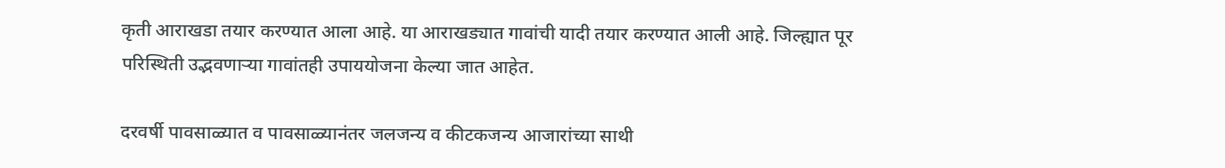कृती आराखडा तयार करण्यात आला आहे. या आराखड्यात गावांची यादी तयार करण्यात आली आहे. जिल्ह्यात पूर परिस्थिती उद्भवणाऱ्या गावांतही उपाययोजना केल्या जात आहेत.

दरवर्षी पावसाळ्यात व पावसाळ्यानंतर जलजन्य व कीटकजन्य आजारांच्या साथी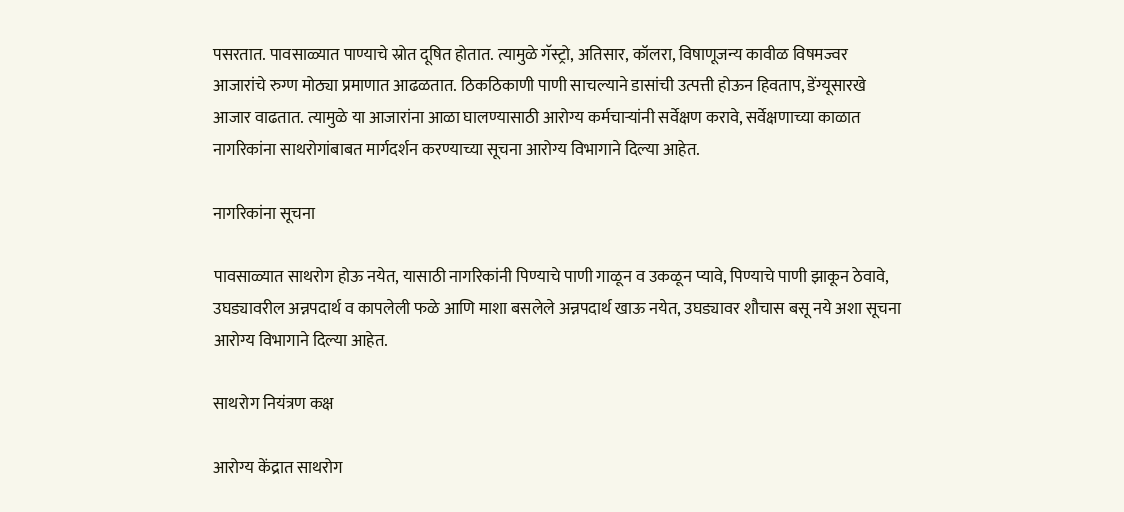पसरतात. पावसाळ्यात पाण्याचे स्रोत दूषित होतात. त्यामुळे गॅस्ट्रो, अतिसार, कॉलरा, विषाणूजन्य कावीळ विषमज्वर आजारांचे रुग्ण मोठ्या प्रमाणात आढळतात. ठिकठिकाणी पाणी साचल्याने डासांची उत्पत्ती होऊन हिवताप, डेंग्यूसारखे आजार वाढतात. त्यामुळे या आजारांना आळा घालण्यासाठी आरोग्य कर्मचाऱ्यांनी सर्वेक्षण करावे, सर्वेक्षणाच्या काळात नागरिकांना साथरोगांबाबत मार्गदर्शन करण्याच्या सूचना आरोग्य विभागाने दिल्या आहेत.

नागरिकांना सूचना

पावसाळ्यात साथरोग होऊ नयेत, यासाठी नागरिकांनी पिण्याचे पाणी गाळून व उकळून प्यावे, पिण्याचे पाणी झाकून ठेवावे, उघड्यावरील अन्नपदार्थ व कापलेली फळे आणि माशा बसलेले अन्नपदार्थ खाऊ नयेत, उघड्यावर शौचास बसू नये अशा सूचना आरोग्य विभागाने दिल्या आहेत.

साथरोग नियंत्रण कक्ष

आरोग्य केंद्रात साथरोग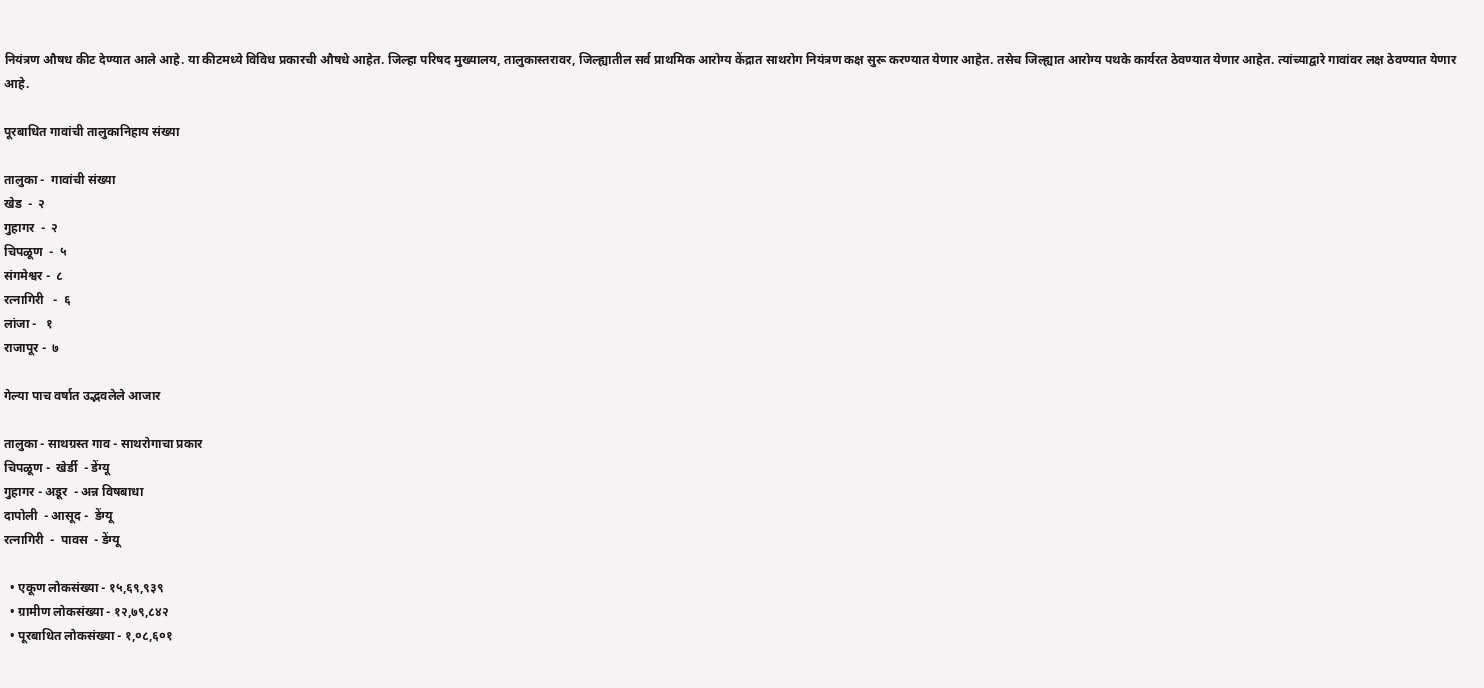नियंत्रण औषध कीट देण्यात आले आहे. या कीटमध्ये विविध प्रकारची औषधे आहेत. जिल्हा परिषद मुख्यालय, तालुकास्तरावर, जिल्ह्यातील सर्व प्राथमिक आरोग्य केंद्रात साथरोग नियंत्रण कक्ष सुरू करण्यात येणार आहेत. तसेच जिल्ह्यात आरोग्य पथके कार्यरत ठेवण्यात येणार आहेत. त्यांच्याद्वारे गावांवर लक्ष ठेवण्यात येणार आहे.

पूरबाधित गावांची तालुकानिहाय संख्या

तालुका -  गावांची संख्या
खेड  -  २
गुहागर  -  २
चिपळूण  -  ५
संगमेश्वर -  ८
रत्नागिरी   -  ६
लांजा -   १
राजापूर -  ७

गेल्या पाच वर्षात उद्भवलेले आजार

तालुका - साथग्रस्त गाव - साथरोगाचा प्रकार
चिपळूण -  खेर्डी  - डेंग्यू
गुहागर - अडूर  - अन्न विषबाधा
दापोली  - आसूद -  डेंग्यू
रत्नागिरी  -  पावस  - डेंग्यू

  • एकूण लोकसंख्या - १५,६९,९३९
  • ग्रामीण लोकसंख्या - १२,७९,८४२
  • पूरबाधित लोकसंख्या - १,०८,६०१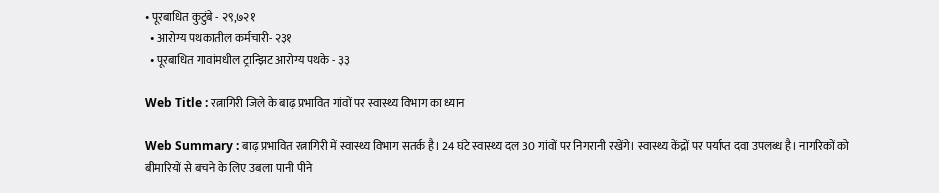• पूरबाधित कुटुंबे - २९,७२१
  • आरोग्य पथकातील कर्मचारी- २३१
  • पूरबाधित गावांमधील ट्रान्झिट आरोग्य पथके - ३३

Web Title : रत्नागिरी जिले के बाढ़ प्रभावित गांवों पर स्वास्थ्य विभाग का ध्यान

Web Summary : बाढ़ प्रभावित रत्नागिरी में स्वास्थ्य विभाग सतर्क है। 24 घंटे स्वास्थ्य दल 30 गांवों पर निगरानी रखेंगे। स्वास्थ्य केंद्रों पर पर्याप्त दवा उपलब्ध है। नागरिकों को बीमारियों से बचने के लिए उबला पानी पीने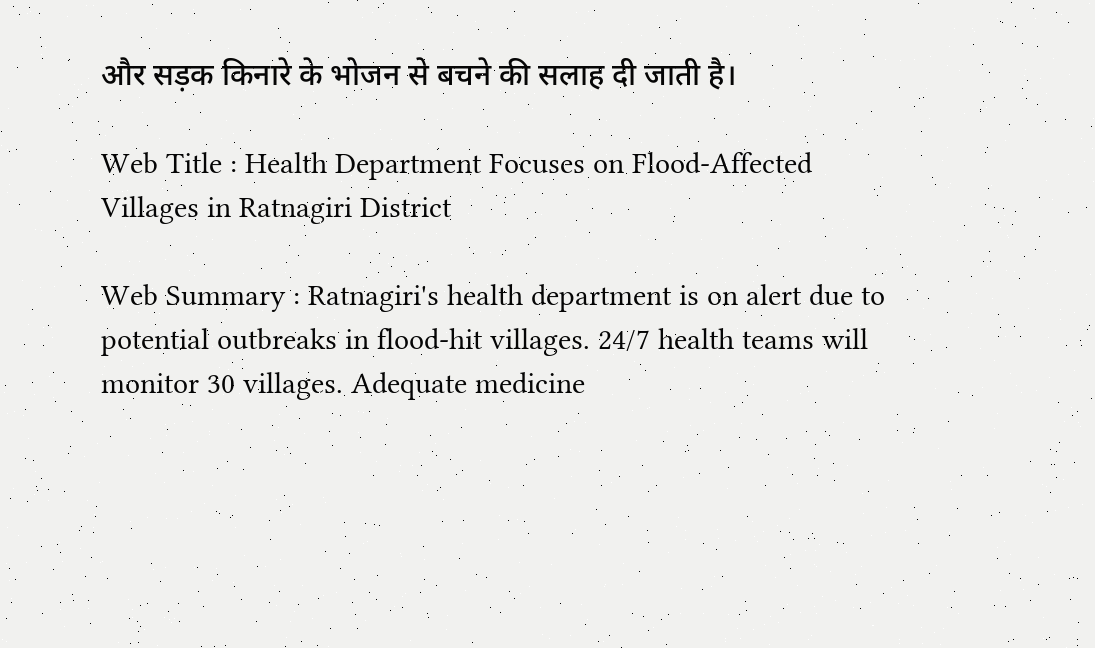और सड़क किनारे के भोजन से बचने की सलाह दी जाती है।

Web Title : Health Department Focuses on Flood-Affected Villages in Ratnagiri District

Web Summary : Ratnagiri's health department is on alert due to potential outbreaks in flood-hit villages. 24/7 health teams will monitor 30 villages. Adequate medicine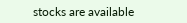stocks are available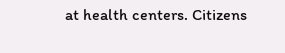at health centers. Citizens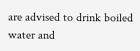are advised to drink boiled water and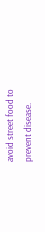avoid street food to prevent disease.